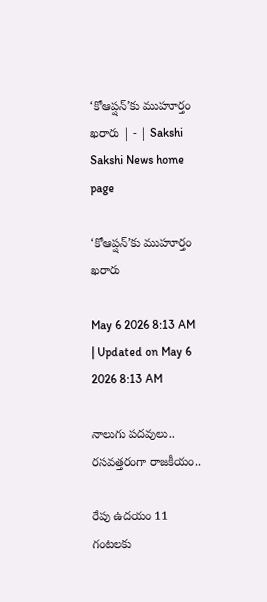‘కోఆప్షన్‌’కు ముహూర్తం ఖరారు | - | Sakshi
Sakshi News home page

‘కోఆప్షన్‌’కు ముహూర్తం ఖరారు

May 6 2026 8:13 AM | Updated on May 6 2026 8:13 AM

నాలుగు పదవులు.. రసవత్తరంగా రాజకీయం..

రేపు ఉదయం 11 గంటలకు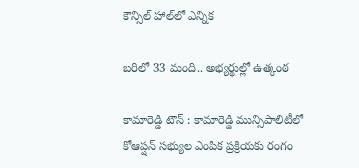కౌన్సిల్‌ హాల్‌లో ఎన్నిక

బరిలో 33 మంది.. అభ్యర్థుల్లో ఉత్కంఠ

కామారెడ్డి టౌన్‌ : కామారెడ్డి మున్సిపాలిటీలో కోఆప్షన్‌ సభ్యుల ఎంపిక ప్రక్రియకు రంగం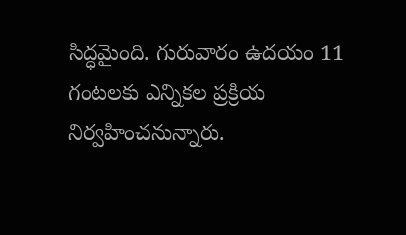సిద్ధమైంది. గురువారం ఉదయం 11 గంటలకు ఎన్నికల ప్రక్రియ నిర్వహించనున్నారు.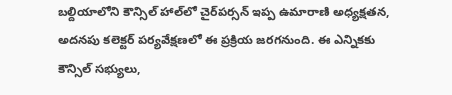బల్దియాలోని కౌన్సిల్‌ హాల్‌లో చైర్‌పర్సన్‌ ఇప్ప ఉమారాణి అధ్యక్షతన, అదనపు కలెక్టర్‌ పర్యవేక్షణలో ఈ ప్రక్రియ జరగనుంది. ఈ ఎన్నికకు కౌన్సిల్‌ సభ్యులు,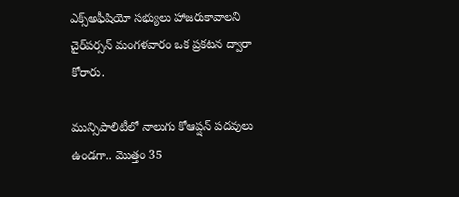ఎక్స్‌అఫీషియో సభ్యులు హాజరుకావాలని చైర్‌పర్సన్‌ మంగళవారం ఒక ప్రకటన ద్వారా కోరారు.

మున్సిపాలిటీలో నాలుగు కోఆప్షన్‌ పదవులు ఉండగా.. మొత్తం 35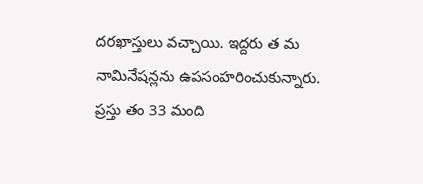దరఖాస్తులు వచ్చాయి. ఇద్దరు త మ నామినేషన్లను ఉపసంహరించుకున్నారు. ప్రస్తు తం 33 మంది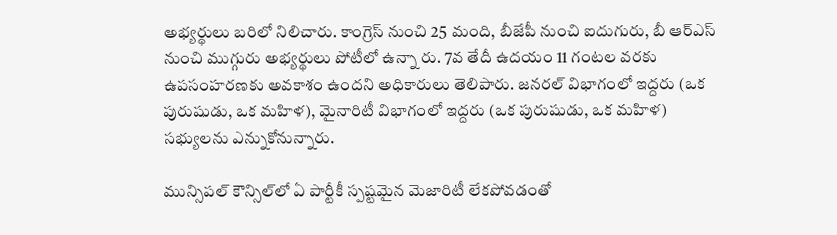అభ్యర్థులు బరిలో నిలిచారు. కాంగ్రెస్‌ నుంచి 25 మంది, బీజేపీ నుంచి ఐదుగురు, బీ ఆర్‌ఎస్‌ నుంచి ముగ్గురు అభ్యర్థులు పోటీలో ఉన్నా రు. 7వ తేదీ ఉదయం 11 గంటల వరకు ఉపసంహరణకు అవకాశం ఉందని అధికారులు తెలిపారు. జనరల్‌ విభాగంలో ఇద్దరు (ఒక పురుషుడు, ఒక మహిళ), మైనారిటీ విభాగంలో ఇద్దరు (ఒక పురుషుడు, ఒక మహిళ) సభ్యులను ఎన్నుకోనున్నారు.

మున్సిపల్‌ కౌన్సిల్‌లో ఏ పార్టీకీ స్పష్టమైన మెజారిటీ లేకపోవడంతో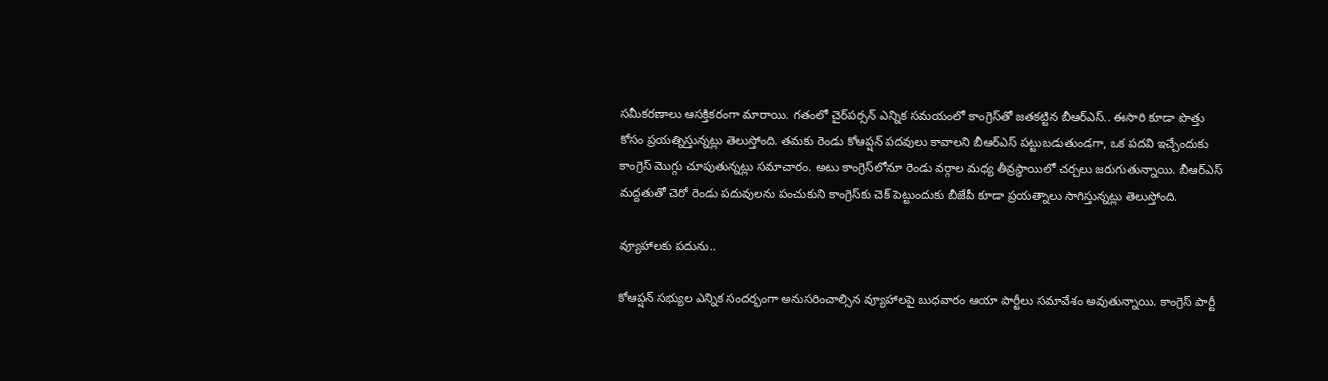సమీకరణాలు ఆసక్తికరంగా మారాయి. గతంలో చైర్‌పర్సన్‌ ఎన్నిక సమయంలో కాంగ్రెస్‌తో జతకట్టిన బీఆర్‌ఎస్‌.. ఈసారి కూడా పొత్తు కోసం ప్రయత్నిస్తున్నట్లు తెలుస్తోంది. తమకు రెండు కోఆప్షన్‌ పదవులు కావాలని బీఆర్‌ఎస్‌ పట్టుబడుతుండగా, ఒక పదవి ఇచ్చేందుకు కాంగ్రెస్‌ మొగ్గు చూపుతున్నట్లు సమాచారం. అటు కాంగ్రెస్‌లోనూ రెండు వర్గాల మధ్య తీవ్రస్థాయిలో చర్చలు జరుగుతున్నాయి. బీఆర్‌ఎస్‌ మద్దతుతో చెరో రెండు పదువులను పంచుకుని కాంగ్రెస్‌కు చెక్‌ పెట్టుందుకు బీజేపీ కూడా ప్రయత్నాలు సాగిస్తున్నట్లు తెలుస్తోంది.

వ్యూహాలకు పదును..

కోఆప్షన్‌ సభ్యుల ఎన్నిక సందర్భంగా అనుసరించాల్సిన వ్యూహాలపై బుధవారం ఆయా పార్టీలు సమావేశం అవుతున్నాయి. కాంగ్రెస్‌ పార్టీ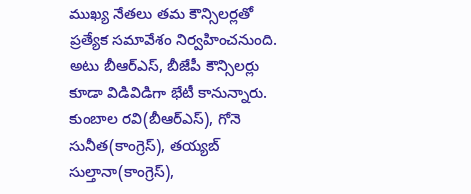ముఖ్య నేతలు తమ కౌన్సిలర్లతో ప్రత్యేక సమావేశం నిర్వహించనుంది. అటు బీఆర్‌ఎస్‌, బీజేపీ కౌన్సిలర్లు కూడా విడివిడిగా భేటీ కానున్నారు. కుంబాల రవి(బీఆర్‌ఎస్‌), గోనె సునీత(కాంగ్రెస్‌), తయ్యబ్‌ సుల్తానా(కాంగ్రెస్‌),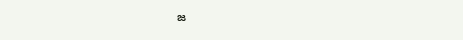జ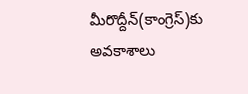మీరొద్దీన్‌(కాంగ్రెస్‌)కు అవకాశాలు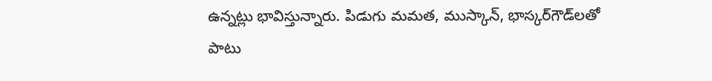ఉన్నట్లు భావిస్తున్నారు. పిడుగు మమత, ముస్కాన్‌, భాస్కర్‌గౌడ్‌లతో పాటు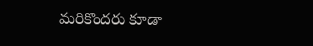మరికొందరు కూడా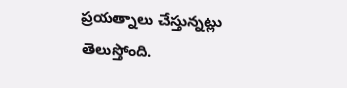ప్రయత్నాలు చేస్తున్నట్లు తెలుస్తోంది.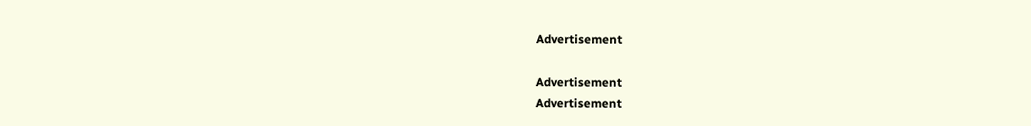Advertisement

Advertisement
Advertisement